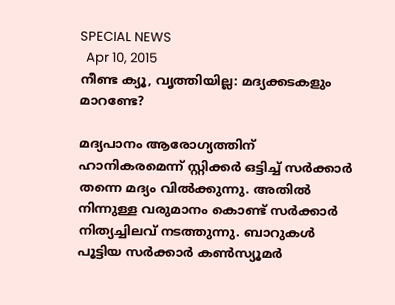SPECIAL NEWS
  Apr 10, 2015
നീണ്ട ക്യൂ, വൃത്തിയില്ല: മദ്യക്കടകളും മാറണ്ടേ?

മദ്യപാനം ആരോഗ്യത്തിന് ഹാനികരമെന്ന് സ്റ്റിക്കര്‍ ഒട്ടിച്ച് സര്‍ക്കാര്‍ തന്നെ മദ്യം വില്‍ക്കുന്നു. അതില്‍ നിന്നുള്ള വരുമാനം കൊണ്ട് സര്‍ക്കാര്‍ നിത്യച്ചിലവ് നടത്തുന്നു. ബാറുകള്‍ പൂട്ടിയ സര്‍ക്കാര്‍ കണ്‍സ്യൂമര്‍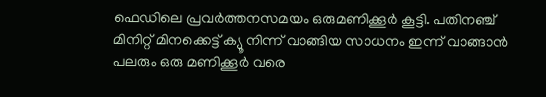ഫെഡിലെ പ്രവര്‍ത്തനസമയം ഒരുമണിക്കൂര്‍ കൂട്ടി. പതിനഞ്ച് മിനിറ്റ് മിനക്കെട്ട് ക്യൂ നിന്ന് വാങ്ങിയ സാധനം ഇന്ന് വാങ്ങാന്‍ പലരും ഒരു മണിക്കൂര്‍ വരെ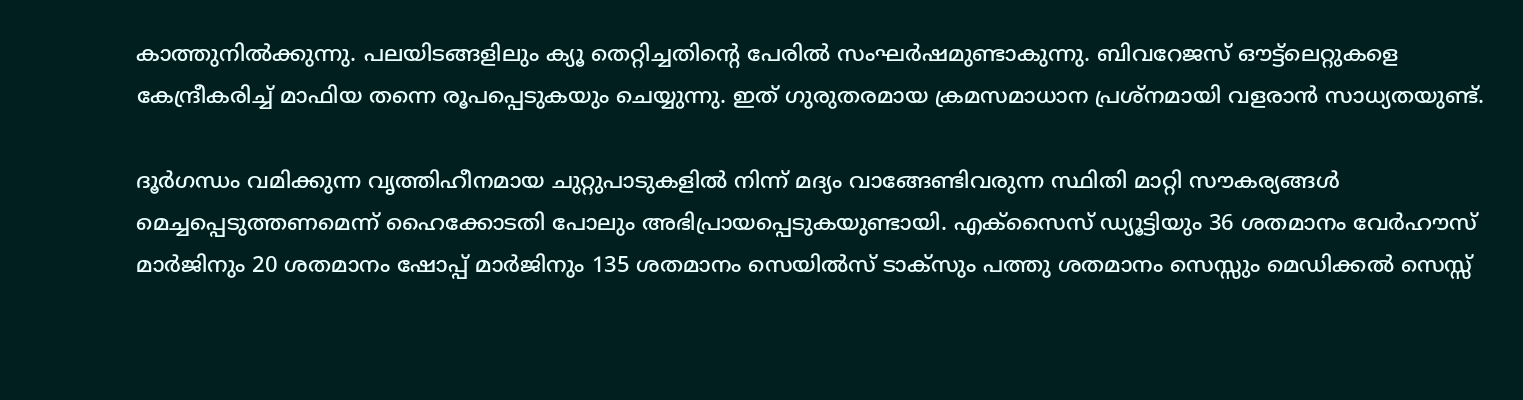കാത്തുനില്‍ക്കുന്നു. പലയിടങ്ങളിലും ക്യൂ തെറ്റിച്ചതിന്റെ പേരില്‍ സംഘര്‍ഷമുണ്ടാകുന്നു. ബിവറേജസ് ഔട്ട്‌ലെറ്റുകളെ കേന്ദ്രീകരിച്ച് മാഫിയ തന്നെ രൂപപ്പെടുകയും ചെയ്യുന്നു. ഇത് ഗുരുതരമായ ക്രമസമാധാന പ്രശ്‌നമായി വളരാന്‍ സാധ്യതയുണ്ട്.

ദൂര്‍ഗന്ധം വമിക്കുന്ന വൃത്തിഹീനമായ ചുറ്റുപാടുകളില്‍ നിന്ന് മദ്യം വാങ്ങേണ്ടിവരുന്ന സ്ഥിതി മാറ്റി സൗകര്യങ്ങള്‍ മെച്ചപ്പെടുത്തണമെന്ന് ഹൈക്കോടതി പോലും അഭിപ്രായപ്പെടുകയുണ്ടായി. എക്‌സൈസ് ഡ്യൂട്ടിയും 36 ശതമാനം വേര്‍ഹൗസ് മാര്‍ജിനും 20 ശതമാനം ഷോപ്പ് മാര്‍ജിനും 135 ശതമാനം സെയില്‍സ് ടാക്‌സും പത്തു ശതമാനം സെസ്സും മെഡിക്കല്‍ സെസ്സ്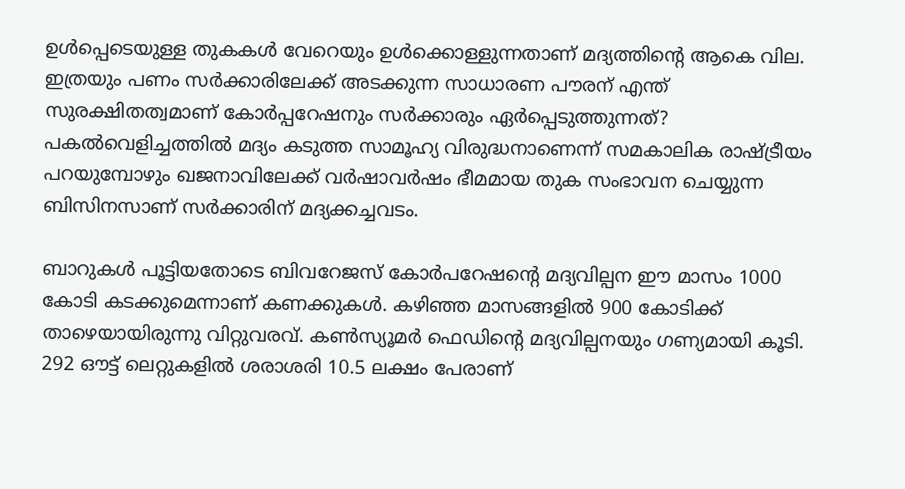ഉള്‍പ്പെടെയുള്ള തുകകള്‍ വേറെയും ഉള്‍ക്കൊള്ളുന്നതാണ് മദ്യത്തിന്റെ ആകെ വില. ഇത്രയും പണം സര്‍ക്കാരിലേക്ക് അടക്കുന്ന സാധാരണ പൗരന് എന്ത് സുരക്ഷിതത്വമാണ് കോര്‍പ്പറേഷനും സര്‍ക്കാരും ഏര്‍പ്പെടുത്തുന്നത്? പകല്‍വെളിച്ചത്തില്‍ മദ്യം കടുത്ത സാമൂഹ്യ വിരുദ്ധനാണെന്ന് സമകാലിക രാഷ്ട്രീയം പറയുമ്പോഴും ഖജനാവിലേക്ക് വര്‍ഷാവര്‍ഷം ഭീമമായ തുക സംഭാവന ചെയ്യുന്ന ബിസിനസാണ് സര്‍ക്കാരിന് മദ്യക്കച്ചവടം.

ബാറുകള്‍ പൂട്ടിയതോടെ ബിവറേജസ് കോര്‍പറേഷന്റെ മദ്യവില്പന ഈ മാസം 1000 കോടി കടക്കുമെന്നാണ് കണക്കുകള്‍. കഴിഞ്ഞ മാസങ്ങളില്‍ 900 കോടിക്ക് താഴെയായിരുന്നു വിറ്റുവരവ്. കണ്‍സ്യൂമര്‍ ഫെഡിന്റെ മദ്യവില്പനയും ഗണ്യമായി കൂടി. 292 ഔട്ട് ലെറ്റുകളില്‍ ശരാശരി 10.5 ലക്ഷം പേരാണ്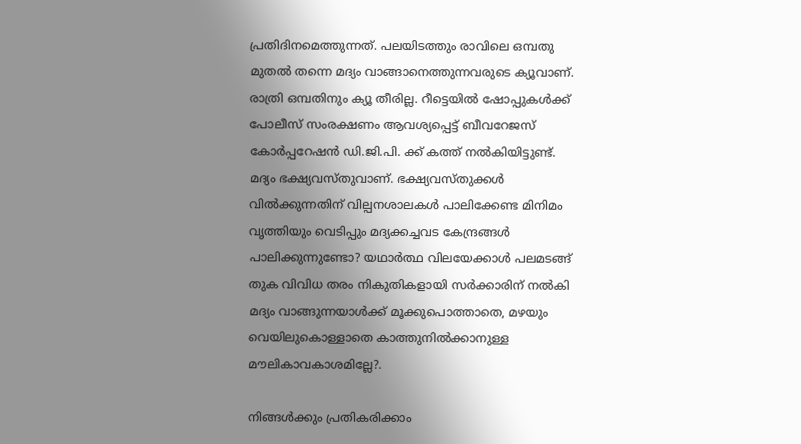പ്രതിദിനമെത്തുന്നത്. പലയിടത്തും രാവിലെ ഒമ്പതു മുതല്‍ തന്നെ മദ്യം വാങ്ങാനെത്തുന്നവരുടെ ക്യൂവാണ്. രാത്രി ഒമ്പതിനും ക്യൂ തീരില്ല. റീട്ടെയില്‍ ഷോപ്പുകള്‍ക്ക് പോലീസ് സംരക്ഷണം ആവശ്യപ്പെട്ട് ബീവറേജസ് കോര്‍പ്പറേഷന്‍ ഡി.ജി.പി. ക്ക് കത്ത് നല്‍കിയിട്ടുണ്ട്. മദ്യം ഭക്ഷ്യവസ്തുവാണ്. ഭക്ഷ്യവസ്തുക്കള്‍ വില്‍ക്കുന്നതിന് വില്പനശാലകള്‍ പാലിക്കേണ്ട മിനിമം വൃത്തിയും വെടിപ്പും മദ്യക്കച്ചവട കേന്ദ്രങ്ങള്‍ പാലിക്കുന്നുണ്ടോ? യഥാര്‍ത്ഥ വിലയേക്കാള്‍ പലമടങ്ങ് തുക വിവിധ തരം നികുതികളായി സര്‍ക്കാരിന് നല്‍കി മദ്യം വാങ്ങുന്നയാള്‍ക്ക് മൂക്കുപൊത്താതെ, മഴയും വെയിലുകൊള്ളാതെ കാത്തുനില്‍ക്കാനുള്ള മൗലികാവകാശമില്ലേ?.

നിങ്ങള്‍ക്കും പ്രതികരിക്കാം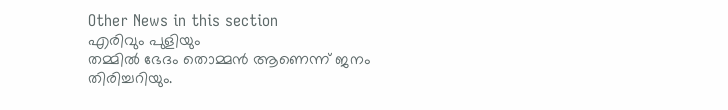Other News in this section
എരിവും പുളിയും
തമ്മില്‍ ഭേദം തൊമ്മന്‍ ആണെന്ന് ജനം തിരിച്ചറിയും.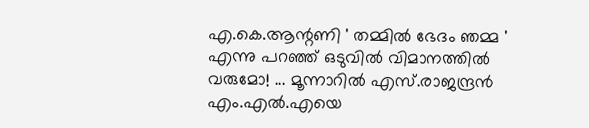എ.കെ.ആന്റണി ' തമ്മില്‍ ഭേദം ഞമ്മ ' എന്നു പറഞ്ഞ് ഒടുവില്‍ വിമാനത്തില്‍ വരുമോ! ... മൂന്നാറില്‍ എസ്.രാജന്ദ്രന്‍ എം.എല്‍.എയെ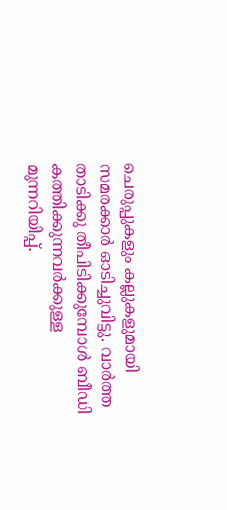ചെരുപ്പുകളും കല്ലുകളുമായി സമരക്കാര്‍ ഓടിച്ചുവിട്ടു. വാര്‍ത്ത താടിക്കു തീപിടിക്കുമ്പോള്‍ ബീഡി കത്തിക്കുന്നവര്‍ക്കുള്ള മുന്നറിയിപ്പ്.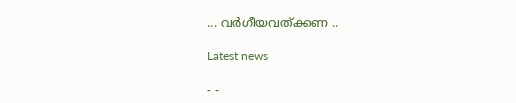... വര്‍ഗീയവത്ക്കണ ..

Latest news

- -